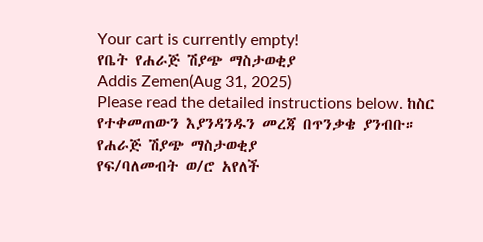Your cart is currently empty!
የቤት የሐራጅ ሽያጭ ማስታወቂያ
Addis Zemen(Aug 31, 2025)
Please read the detailed instructions below. ከስር የተቀመጠውን እያንዳንዱን መረጃ በጥንቃቄ ያንብቡ።
የሐራጅ ሽያጭ ማስታወቂያ
የፍ/ባለመብት ወ/ሮ አየለች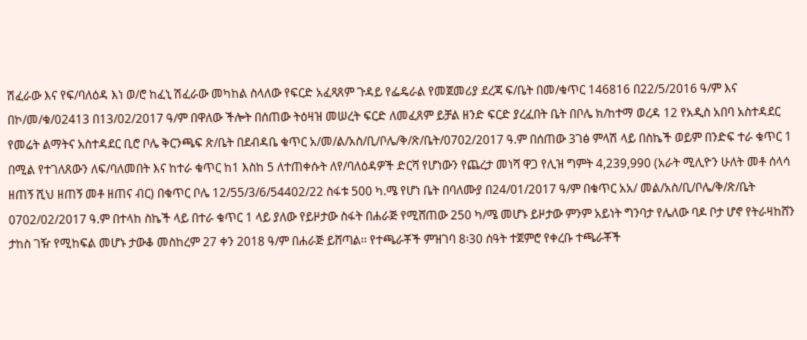ሽፈራው እና የፍ/ባለዕዳ እነ ወ/ሮ ከፈኒ ሽፈራው መካከል ስላለው የፍርድ አፈጻጸም ጉዳይ የፌዴራል የመጀመሪያ ደረጃ ፍ/ቤት በመ/ቁጥር 146816 በ22/5/2016 ዓ/ም እና በኮ/መ/ቁ/02413 በ13/02/2017 ዓ/ም በዋለው ችሎት በሰጠው ትዕዛዝ መሠረት ፍርድ ለመፈጸም ይቻል ዘንድ ፍርድ ያረፈበት ቤት በቦሌ ክ/ከተማ ወረዳ 12 የአዲስ አበባ አስተዳደር የመሬት ልማትና አስተዳደር ቢሮ ቦሌ ቅርንጫፍ ጽ/ቤት በደብዳቤ ቁጥር አ/መ/ል/አስ/ቢ/ቦሌ/ቅ/ጽ/ቤት/0702/2017 ዓ.ም በሰጠው 3ገፅ ምላሽ ላይ በስኬች ወይም በንድፍ ተራ ቁጥር 1 በሚል የተገለጸውን ለፍ/ባለመበት እና ከተራ ቁጥር ከ1 እስከ 5 ለተጠቀሱት ለየ/ባለዕዳዎች ድርሻ የሆነውን የጨረታ መነሻ ዋጋ የሊዝ ግምት 4,239,990 (አራት ሚሊዮን ሁለት መቶ ሰላሳ ዘጠኝ ሺህ ዘጠኝ መቶ ዘጠና ብር) በቁጥር ቦሌ 12/55/3/6/54402/22 ስፋቱ 500 ካ.ሜ የሆነ ቤት በባለሙያ በ24/01/2017 ዓ/ም በቁጥር አአ/ መል/አስ/ቢ/ቦሌ/ቅ/ጽ/ቤት 0702/02/2017 ዓ.ም በተላከ ስኬች ላይ በተራ ቁጥር 1 ላይ ያለው የይዞታው ስፋት በሐራጅ የሚሸጠው 250 ካ/ሜ መሆኑ ይዞታው ምንም አይነት ግንባታ የሌለው ባዶ ቦታ ሆኖ የትራዛከሸን ታከስ ገዥ የሚከፍል መሆኑ ታውቆ መስከረም 27 ቀን 2018 ዓ/ም በሐራጅ ይሸጣል፡፡ የተጫራቾች ምዝገባ 8፡30 ሰዓት ተጀምሮ የቀረቡ ተጫራቾች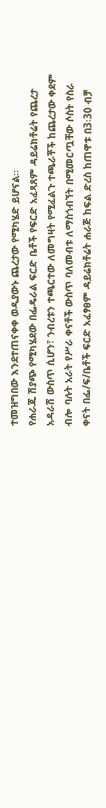ተመዝግበው እንደተጠናቀቀ ወዲያውኑ ጨረታው የሚካሄድ ይሆናል፡፡
የሐራጁ ሽያጭ የሚካሄደው በፌዴራል ፍርድ ቤቶች የፍርድ አፈጻጸም ዳይሬክቶሬት የጨረታ አዳራሽ ውስጥ ሲሆን፣ ንብረቱን ተጫርተው ለመግዛት የሚፈልጉ ተጫራቾች ከጨረታው ቀደም ብሎ ባሉት አራት የሥራ ቀናቶች ውስጥ ባለመብቱ ለማስጎብኘት በሚመርጧቸው ሶስት የስራ ቀናት በፌ/ፍ/ቤቶች ፍርድ አፈፃፀም ዳይሬክቶሬት ሐራጅ ከፍል ድረስ ከጠዋቱ በ3፡30 ብቻ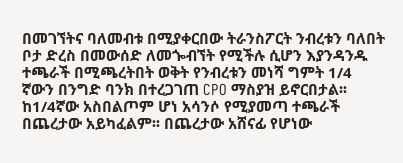በመገኘትና ባለመብቱ በሚያቀርበው ትራንስፖርት ንብረቱን ባለበት ቦታ ድረስ በመውሰድ ለመጐብኘት የሚችሉ ሲሆን እያንዳንዱ ተጫራች በሚጫረትበት ወቅት የንብረቱን መነሻ ግምት 1/4 ኛውን በንግድ ባንክ በተረጋገጠ CPO ማስያዝ ይኖርበታል፡፡ ከ1/4ኛው አስበልጦም ሆነ አሳንሶ የሚያመጣ ተጫራች በጨረታው አይካፈልም፡፡ በጨረታው አሸናፊ የሆነው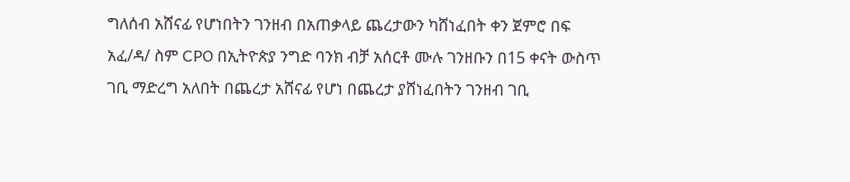ግለሰብ አሸናፊ የሆነበትን ገንዘብ በአጠቃላይ ጨረታውን ካሸነፈበት ቀን ጀምሮ በፍ አፈ/ዳ/ ስም CPO በኢትዮጵያ ንግድ ባንክ ብቻ አሰርቶ ሙሉ ገንዘቡን በ15 ቀናት ውስጥ ገቢ ማድረግ አለበት በጨረታ አሸናፊ የሆነ በጨረታ ያሸነፈበትን ገንዘብ ገቢ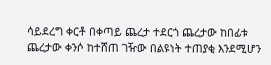ሳይደረግ ቀርቶ በቀጣይ ጨረታ ተደርጎ ጨረታው ከበፊቱ ጨረታው ቀንሶ ከተሸጠ ገዥው በልዩነት ተጠያቂ እንደሚሆን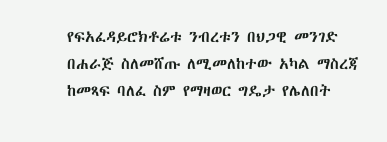የፍአፈዳይሮክቶሬቱ ንብረቱን በህጋዊ መንገድ በሐራጅ ስለመሸጡ ለሚመለከተው አካል ማስረጃ ከመጻፍ ባለፈ ስም የማዛወር ግዴታ የሌለበት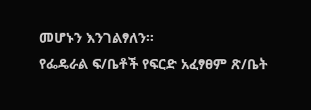መሆኑን እንገልፃለን።
የፌዴራል ፍ/ቤቶች የፍርድ አፈፃፀም ጽ/ቤት